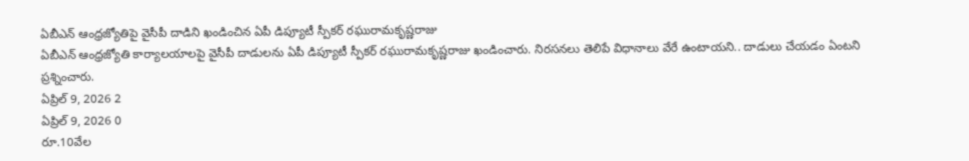ఏబీఎన్ ఆంధ్రజ్యోతిపై వైసీపీ దాడిని ఖండించిన ఏపీ డిప్యూటీ స్పీకర్ రఘురామకృష్ణరాజు
ఏబీఎన్ ఆంధ్రజ్యోతి కార్యాలయాలపై వైసీపీ దాడులను ఏపీ డిప్యూటీ స్పీకర్ రఘురామకృష్ణరాజు ఖండించారు. నిరసనలు తెలిపే విధానాలు వేరే ఉంటాయని.. దాడులు చేయడం ఏంటని ప్రశ్నించారు.
ఏప్రిల్ 9, 2026 2
ఏప్రిల్ 9, 2026 0
రూ.10వేల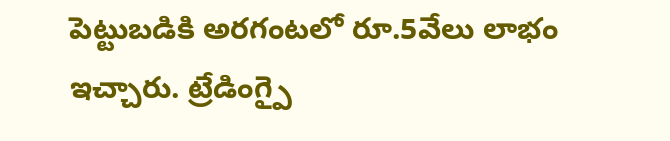పెట్టుబడికి అరగంటలో రూ.5వేలు లాభం ఇచ్చారు. ట్రేడింగ్పై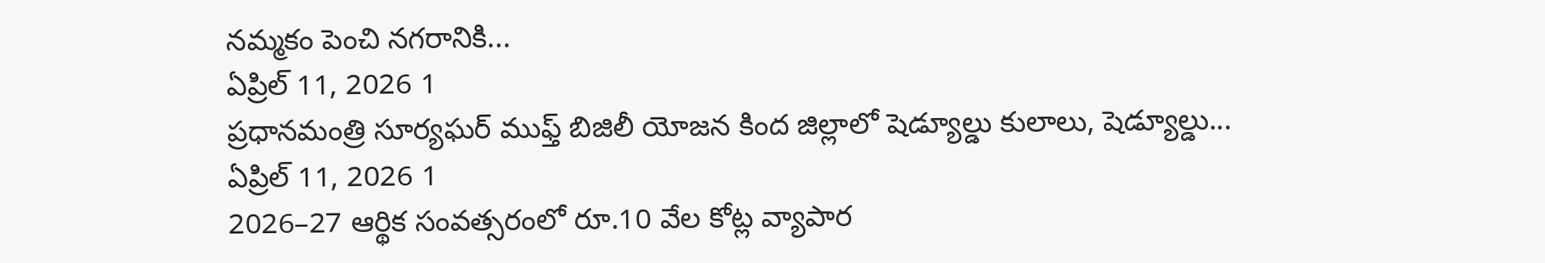నమ్మకం పెంచి నగరానికి...
ఏప్రిల్ 11, 2026 1
ప్రధానమంత్రి సూర్యఘర్ ముఫ్త్ బిజిలీ యోజన కింద జిల్లాలో షెడ్యూల్డు కులాలు, షెడ్యూల్డు...
ఏప్రిల్ 11, 2026 1
2026–27 ఆర్థిక సంవత్సరంలో రూ.10 వేల కోట్ల వ్యాపార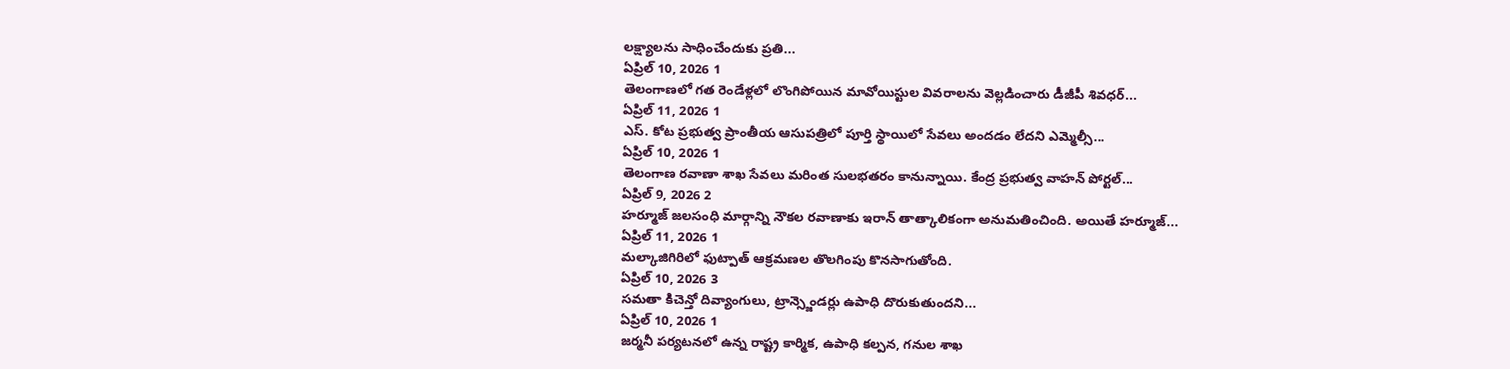లక్ష్యాలను సాధించేందుకు ప్రతి...
ఏప్రిల్ 10, 2026 1
తెలంగాణలో గత రెండేళ్లలో లొంగిపోయిన మావోయిస్టుల వివరాలను వెల్లడించారు డీజీపీ శివధర్...
ఏప్రిల్ 11, 2026 1
ఎస్. కోట ప్రభుత్వ ప్రాంతీయ ఆసుపత్రిలో పూర్తి స్థాయిలో సేవలు అందడం లేదని ఎమ్మెల్సీ...
ఏప్రిల్ 10, 2026 1
తెలంగాణ రవాణా శాఖ సేవలు మరింత సులభతరం కానున్నాయి. కేంద్ర ప్రభుత్వ వాహన్ పోర్టల్...
ఏప్రిల్ 9, 2026 2
హర్మూజ్ జలసంధి మార్గాన్ని నౌకల రవాణాకు ఇరాన్ తాత్కాలికంగా అనుమతించింది. అయితే హర్మూజ్...
ఏప్రిల్ 11, 2026 1
మల్కాజిగిరిలో ఫుట్పాత్ ఆక్రమణల తొలగింపు కొనసాగుతోంది.
ఏప్రిల్ 10, 2026 3
సమతా కిచెన్తో దివ్యాంగులు, ట్రాన్స్జెండర్లు ఉపాధి దొరుకుతుందని...
ఏప్రిల్ 10, 2026 1
జర్మనీ పర్యటనలో ఉన్న రాష్ట్ర కార్మిక, ఉపాధి కల్పన, గనుల శాఖ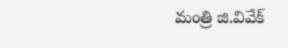మంత్రి జి.వివేక్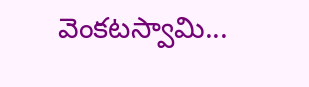వెంకటస్వామి...